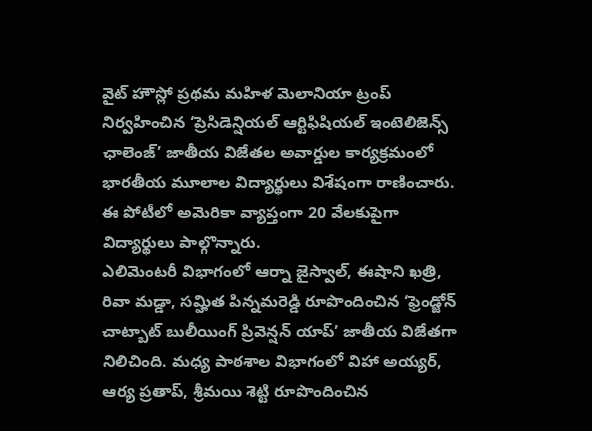వైట్ హౌస్లో ప్రథమ మహిళ మెలానియా ట్రంప్ నిర్వహించిన ‘ప్రెసిడెన్షియల్ ఆర్టిఫిషియల్ ఇంటెలిజెన్స్ ఛాలెంజ్’ జాతీయ విజేతల అవార్డుల కార్యక్రమంలో భారతీయ మూలాల విద్యార్థులు విశేషంగా రాణించారు. ఈ పోటీలో అమెరికా వ్యాప్తంగా 20 వేలకుపైగా విద్యార్థులు పాల్గొన్నారు.
ఎలిమెంటరీ విభాగంలో ఆర్నా జైస్వాల్, ఈషాని ఖత్రి, రివా మడ్డా, సమ్హిత పిన్నమరెడ్డి రూపొందించిన ‘ఫ్రెండ్జోన్ చాట్బాట్ బులీయింగ్ ప్రివెన్షన్ యాప్’ జాతీయ విజేతగా నిలిచింది. మధ్య పాఠశాల విభాగంలో విహా అయ్యర్, ఆర్య ప్రతాప్, శ్రీమయి శెట్టి రూపొందించిన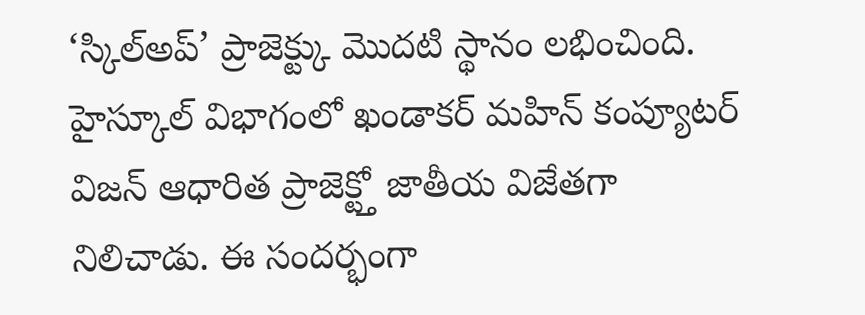‘స్కిల్అప్’ ప్రాజెక్ట్కు మొదటి స్థానం లభించింది. హైస్కూల్ విభాగంలో ఖండాకర్ మహిన్ కంప్యూటర్ విజన్ ఆధారిత ప్రాజెక్ట్తో జాతీయ విజేతగా నిలిచాడు. ఈ సందర్భంగా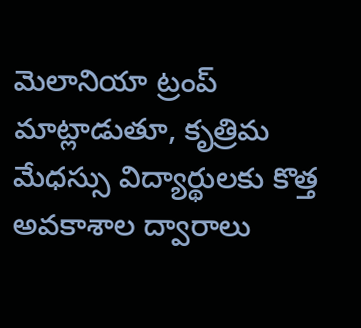మెలానియా ట్రంప్ మాట్లాడుతూ, కృత్రిమ మేధస్సు విద్యార్థులకు కొత్త అవకాశాల ద్వారాలు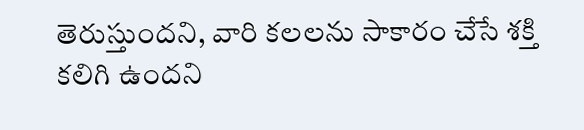తెరుస్తుందని, వారి కలలను సాకారం చేసే శక్తి కలిగి ఉందని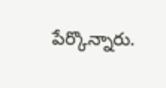పేర్కొన్నారు.